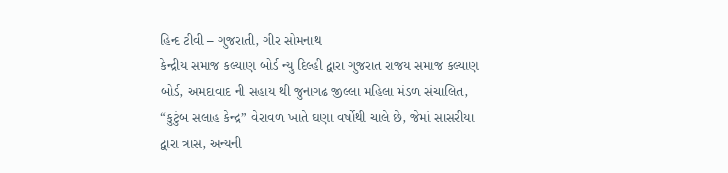હિન્દ ટીવી – ગુજરાતી, ગીર સોમનાથ
કેન્દ્રીય સમાજ કલ્યાણ બોર્ડ ન્યુ દિલ્હી દ્વારા ગુજરાત રાજય સમાજ કલ્યાણ બોર્ડ, અમદાવાદ ની સહાય થી જુનાગઢ જીલ્લા મહિલા મંડળ સંચાલિત, “કુટુંબ સલાહ કેન્દ્ર” વેરાવળ ખાતે ઘણા વર્ષોથી ચાલે છે, જેમાં સાસરીયા દ્વારા ત્રાસ, અન્યની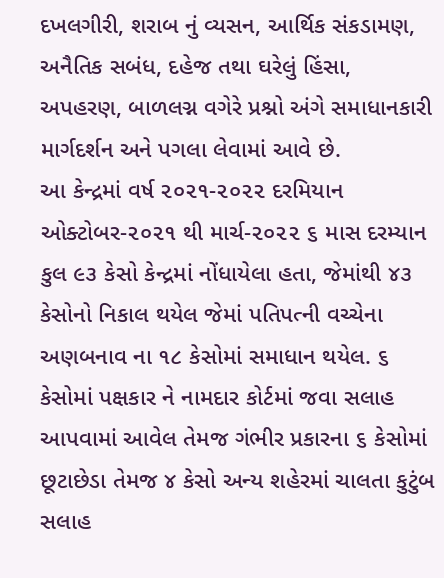દખલગીરી, શરાબ નું વ્યસન, આર્થિક સંકડામણ, અનૈતિક સબંધ, દહેજ તથા ઘરેલું હિંસા, અપહરણ, બાળલગ્ન વગેરે પ્રશ્નો અંગે સમાધાનકારી માર્ગદર્શન અને પગલા લેવામાં આવે છે.
આ કેન્દ્રમાં વર્ષ ૨૦૨૧-૨૦૨૨ દરમિયાન ઓક્ટોબર-૨૦૨૧ થી માર્ચ-૨૦૨૨ ૬ માસ દરમ્યાન કુલ ૯૩ કેસો કેન્દ્રમાં નોંધાયેલા હતા, જેમાંથી ૪૩ કેસોનો નિકાલ થયેલ જેમાં પતિપત્ની વચ્ચેના અણબનાવ ના ૧૮ કેસોમાં સમાધાન થયેલ. ૬ કેસોમાં પક્ષકાર ને નામદાર કોર્ટમાં જવા સલાહ આપવામાં આવેલ તેમજ ગંભીર પ્રકારના ૬ કેસોમાં છૂટાછેડા તેમજ ૪ કેસો અન્ય શહેરમાં ચાલતા કુટુંબ સલાહ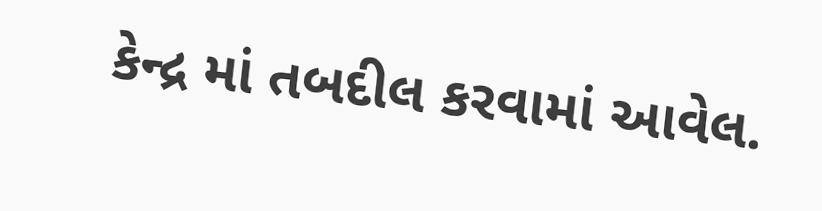કેન્દ્ર માં તબદીલ કરવામાં આવેલ.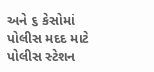અને ૬ કેસોમાં પોલીસ મદદ માટે પોલીસ સ્ટેશન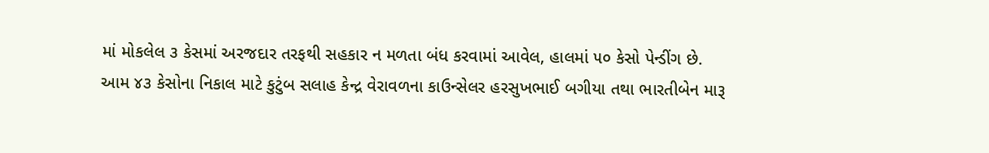માં મોકલેલ ૩ કેસમાં અરજદાર તરફથી સહકાર ન મળતા બંધ કરવામાં આવેલ, હાલમાં ૫૦ કેસો પેન્ડીંગ છે.
આમ ૪૩ કેસોના નિકાલ માટે કુટુંબ સલાહ કેન્દ્ર વેરાવળના કાઉન્સેલર હરસુખભાઈ બગીયા તથા ભારતીબેન મારૂ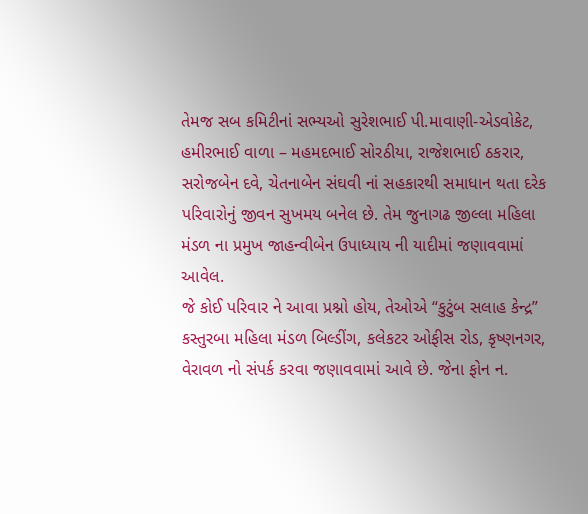તેમજ સબ કમિટીનાં સભ્યઓ સુરેશભાઈ પી.માવાણી-એડવોકેટ, હમીરભાઈ વાળા – મહમદભાઈ સોરઠીયા, રાજેશભાઈ ઠકરાર, સરોજબેન દવે, ચેતનાબેન સંઘવી નાં સહકારથી સમાધાન થતા દરેક પરિવારોનું જીવન સુખમય બનેલ છે. તેમ જુનાગઢ જીલ્લા મહિલા મંડળ ના પ્રમુખ જાહન્વીબેન ઉપાધ્યાય ની યાદીમાં જણાવવામાં આવેલ.
જે કોઈ પરિવાર ને આવા પ્રશ્નો હોય, તેઓએ “કુટુંબ સલાહ કેન્દ્ર” કસ્તુરબા મહિલા મંડળ બિલ્ડીંગ, કલેકટર ઓફીસ રોડ, કૃષ્ણનગર, વેરાવળ નો સંપર્ક કરવા જણાવવામાં આવે છે. જેના ફોન ન.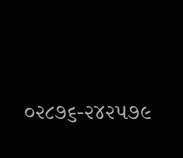૦૨૮૭૬-૨૪૨૫૭૯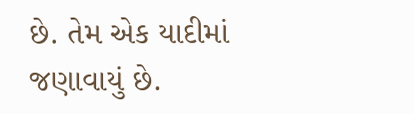છે. તેમ એક યાદીમાં જણાવાયું છે.